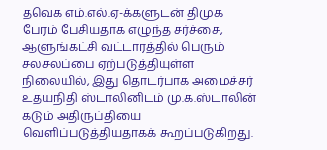தவெக எம்.எல்.ஏ-க்களுடன் திமுக பேரம் பேசியதாக எழுந்த சர்ச்சை, ஆளுங்கட்சி வட்டாரத்தில் பெரும் சலசலப்பை ஏற்படுத்தியுள்ள நிலையில், இது தொடர்பாக அமைச்சர் உதயநிதி ஸ்டாலினிடம் மு.க.ஸ்டாலின் கடும் அதிருப்தியை வெளிப்படுத்தியதாகக் கூறப்படுகிறது.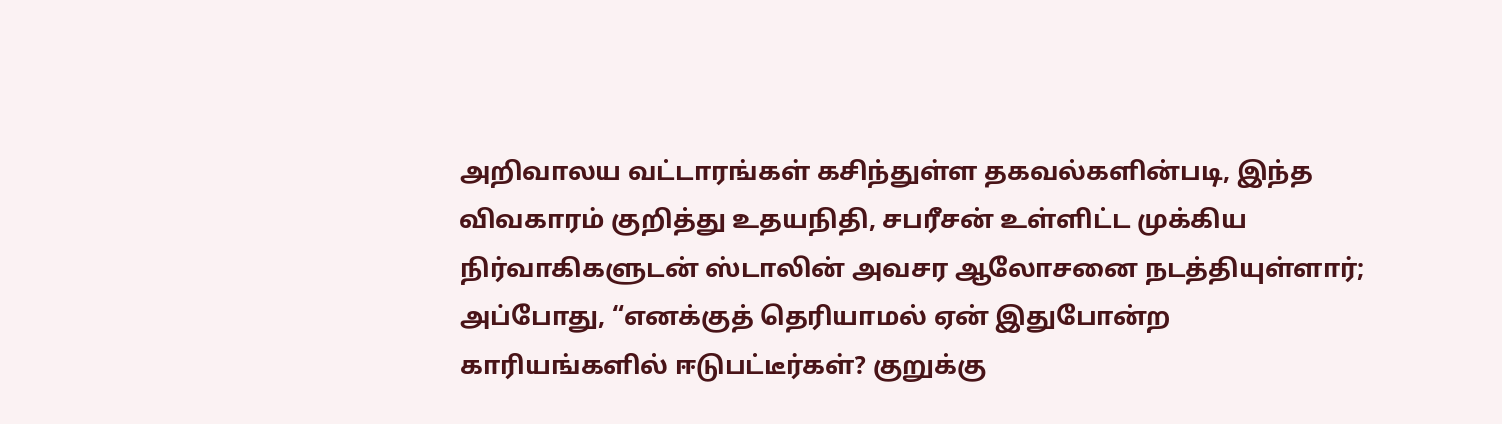அறிவாலய வட்டாரங்கள் கசிந்துள்ள தகவல்களின்படி, இந்த விவகாரம் குறித்து உதயநிதி, சபரீசன் உள்ளிட்ட முக்கிய நிர்வாகிகளுடன் ஸ்டாலின் அவசர ஆலோசனை நடத்தியுள்ளார்; அப்போது, “எனக்குத் தெரியாமல் ஏன் இதுபோன்ற காரியங்களில் ஈடுபட்டீர்கள்? குறுக்கு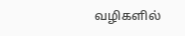வழிகளில்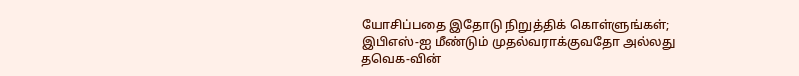யோசிப்பதை இதோடு நிறுத்திக் கொள்ளுங்கள்; இபிஎஸ்-ஐ மீண்டும் முதல்வராக்குவதோ அல்லது தவெக-வின்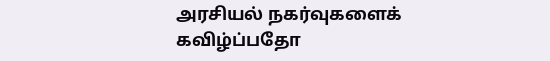அரசியல் நகர்வுகளைக் கவிழ்ப்பதோ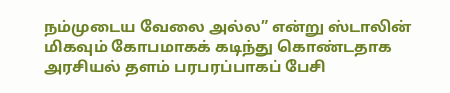நம்முடைய வேலை அல்ல” என்று ஸ்டாலின் மிகவும் கோபமாகக் கடிந்து கொண்டதாக அரசியல் தளம் பரபரப்பாகப் பேசி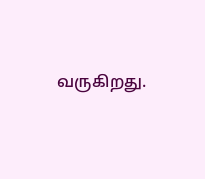வருகிறது.